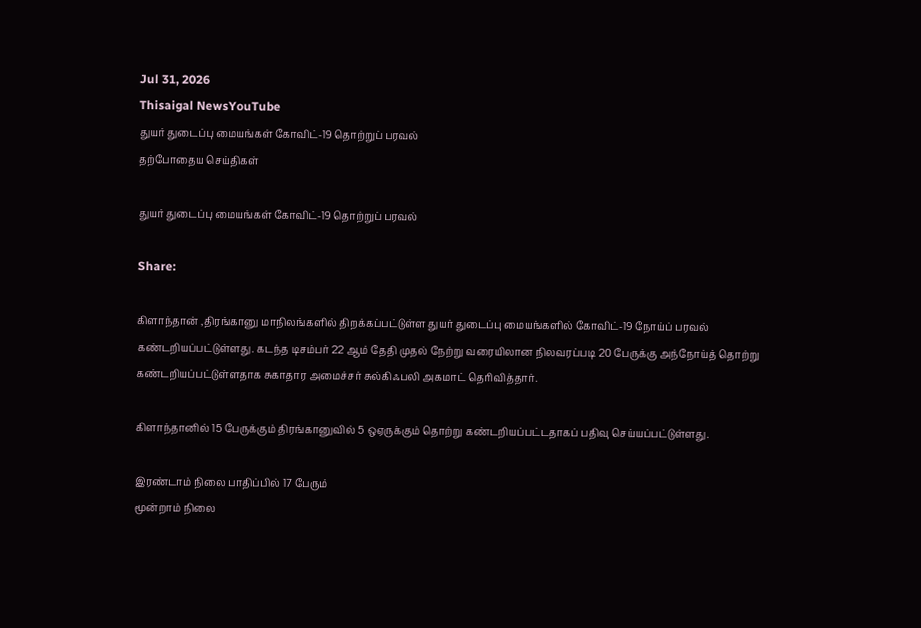Jul 31, 2026
Thisaigal NewsYouTube
துயர் துடைப்பு மையங்கள் கோவிட்-19 தொற்றுப் பரவல்
தற்போதைய செய்திகள்

துயர் துடைப்பு மையங்கள் கோவிட்-19 தொற்றுப் பரவல்

Share:

கிளாந்தான் ,திரங்கானு மாநிலங்களில் திறக்கப்பட்டுள்ள துயர் துடைப்பு மையங்களில் கோவிட்-19 நோய்ப் பரவல் கண்டறியப்பட்டுள்ளது. கடந்த டிசம்பர் 22 ஆம் தேதி முதல் நேற்று வரையிலான நிலவரப்படி 20 பேருக்கு அந்நோய்த் தொற்று கண்டறியப்பட்டுள்ளதாக சுகாதார அமைச்சர் சுல்கிஃபலி அகமாட் தெரிவித்தார்.

கிளாந்தானில் 15 பேருக்கும் திரங்கானுவில் 5 ஒஏருக்கும் தொற்று கண்டறியப்பட்டதாகப் பதிவு செய்யப்பட்டுள்ளது.

இரண்டாம் நிலை பாதிப்பில் 17 பேரும்
மூன்றாம் நிலை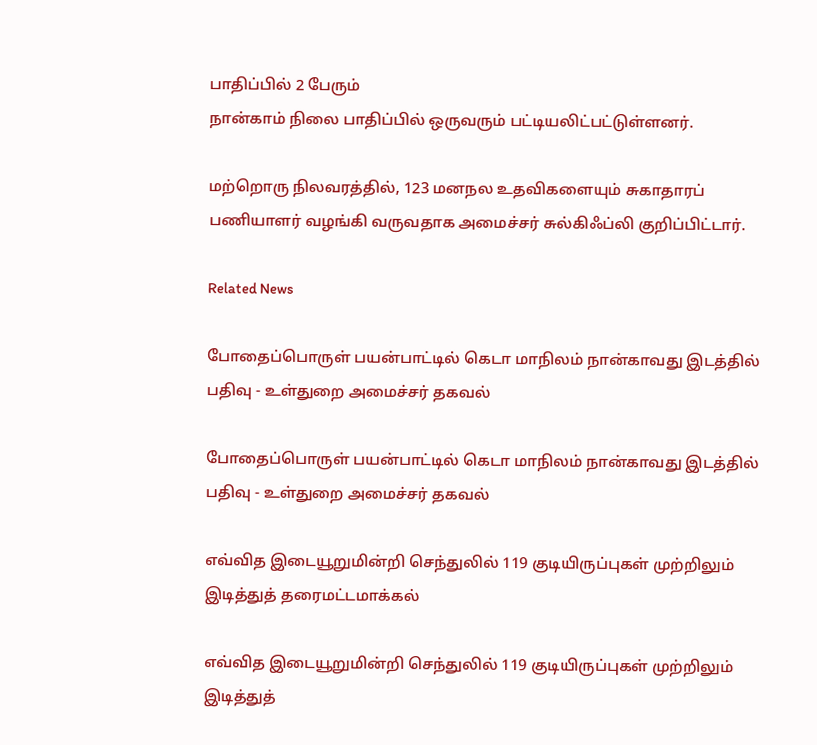பாதிப்பில் 2 பேரும்
நான்காம் நிலை பாதிப்பில் ஒருவரும் பட்டியலிட்பட்டுள்ளனர்.

மற்றொரு நிலவரத்தில், 123 மனநல உதவிகளையும் சுகாதாரப் பணியாளர் வழங்கி வருவதாக அமைச்சர் சுல்கிஃப்லி குறிப்பிட்டார்.

Related News

போதைப்பொருள் பயன்பாட்டில் கெடா மாநிலம் நான்காவது இடத்தில் பதிவு - உள்துறை அமைச்சர் தகவல்

போதைப்பொருள் பயன்பாட்டில் கெடா மாநிலம் நான்காவது இடத்தில் பதிவு - உள்துறை அமைச்சர் தகவல்

எவ்வித இடையூறுமின்றி செந்துலில் 119 குடியிருப்புகள் முற்றிலும் இடித்துத் தரைமட்டமாக்கல்

எவ்வித இடையூறுமின்றி செந்துலில் 119 குடியிருப்புகள் முற்றிலும் இடித்துத்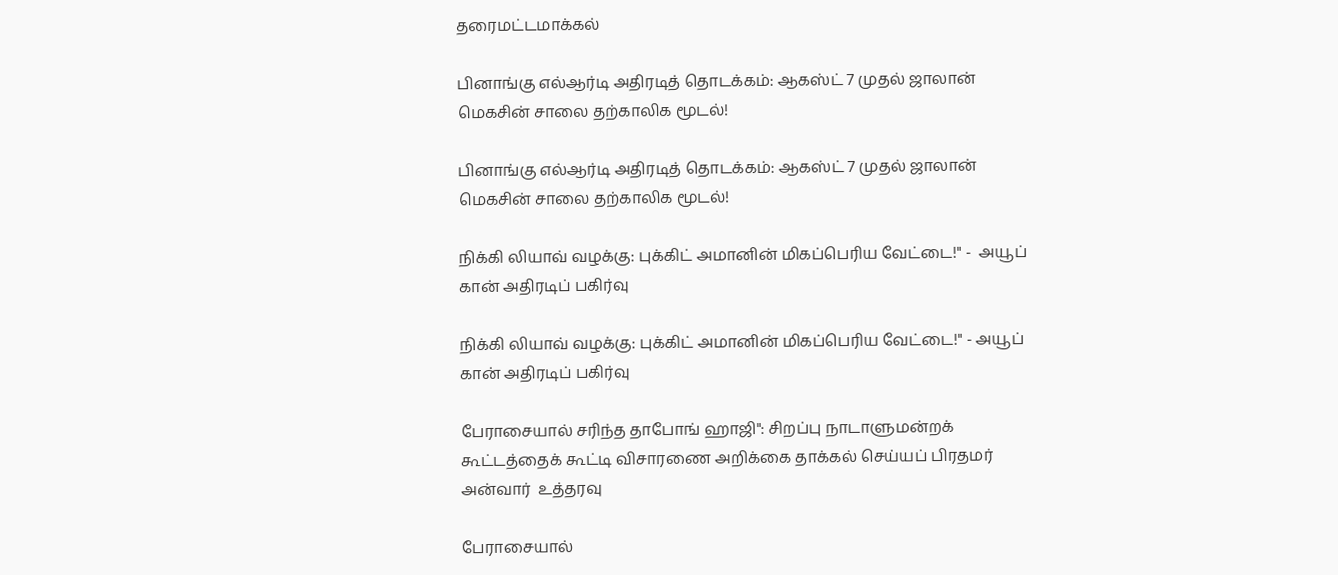தரைமட்டமாக்கல்

பினாங்கு எல்ஆர்டி அதிரடித் தொடக்கம்: ஆகஸ்ட் 7 முதல் ஜாலான் மெகசின் சாலை தற்காலிக மூடல்!

பினாங்கு எல்ஆர்டி அதிரடித் தொடக்கம்: ஆகஸ்ட் 7 முதல் ஜாலான் மெகசின் சாலை தற்காலிக மூடல்!

நிக்கி லியாவ் வழக்கு: புக்கிட் அமானின் மிகப்பெரிய வேட்டை!" -  அயூப்  கான் அதிரடிப் பகிர்வு

நிக்கி லியாவ் வழக்கு: புக்கிட் அமானின் மிகப்பெரிய வேட்டை!" - அயூப் கான் அதிரடிப் பகிர்வு

பேராசையால் சரிந்த தாபோங் ஹாஜி": சிறப்பு நாடாளுமன்றக் கூட்டத்தைக் கூட்டி விசாரணை அறிக்கை தாக்கல் செய்யப் பிரதமர் அன்வார்  உத்தரவு

பேராசையால்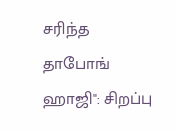சரிந்த தாபோங் ஹாஜி": சிறப்பு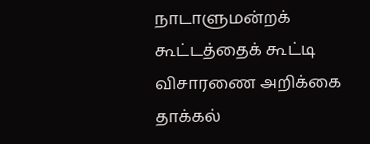நாடாளுமன்றக் கூட்டத்தைக் கூட்டி விசாரணை அறிக்கை தாக்கல்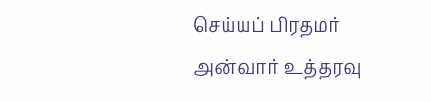செய்யப் பிரதமர் அன்வார் உத்தரவு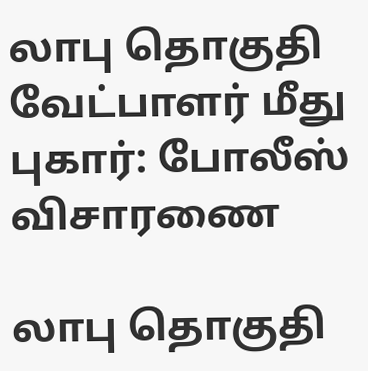லாபு தொகுதி வேட்பாளர் மீது புகார்: போலீஸ் விசாரணை

லாபு தொகுதி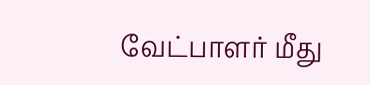வேட்பாளர் மீது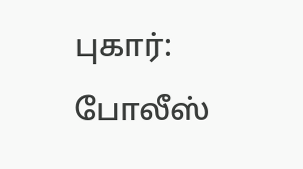புகார்: போலீஸ்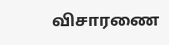விசாரணை